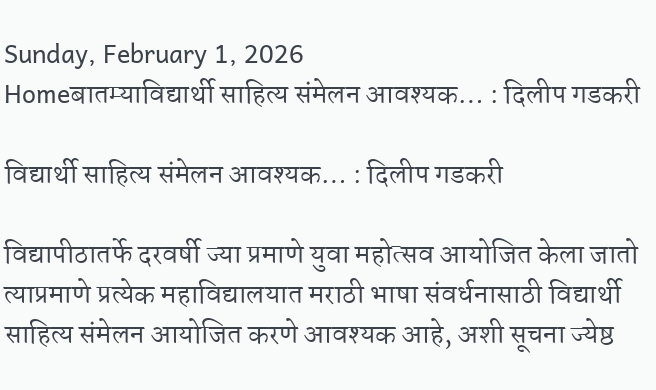Sunday, February 1, 2026
Homeबातम्याविद्यार्थी साहित्य संमेलन आवश्यक… : दिलीप गडकरी

विद्यार्थी साहित्य संमेलन आवश्यक… : दिलीप गडकरी

विद्यापीठातर्फे दरवर्षी ज्या प्रमाणे युवा महोत्सव आयोजित केला जातो त्याप्रमाणे प्रत्येक महाविद्यालयात मराठी भाषा संवर्धनासाठी विद्यार्थी साहित्य संमेलन आयोजित करणे आवश्यक आहे, अशी सूचना ज्येष्ठ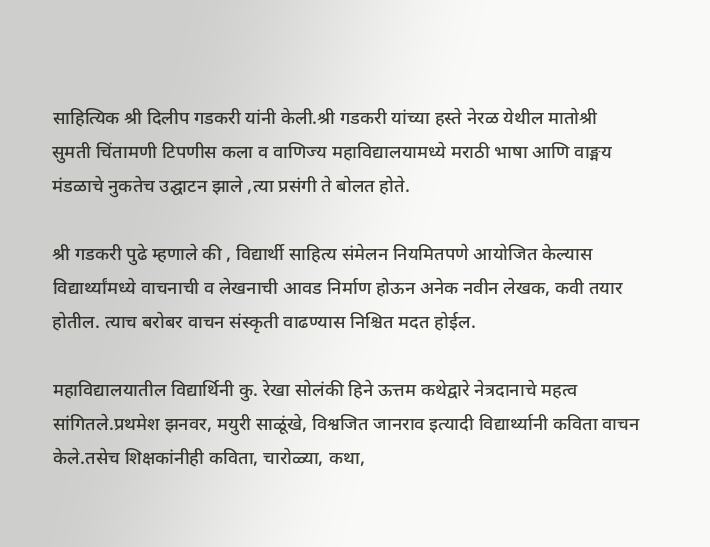साहित्यिक श्री दिलीप गडकरी यांनी केली.श्री गडकरी यांच्या हस्ते नेरळ येथील मातोश्री सुमती चिंतामणी टिपणीस कला व वाणिज्य महाविद्यालयामध्ये मराठी भाषा आणि वाङ्मय मंडळाचे नुकतेच उद्घाटन झाले ,त्या प्रसंगी ते बोलत होते.

श्री गडकरी पुढे म्हणाले की , विद्यार्थी साहित्य संमेलन नियमितपणे आयोजित केल्यास विद्यार्थ्यांमध्ये वाचनाची व लेखनाची आवड निर्माण होऊन अनेक नवीन लेखक, कवी तयार होतील. त्याच बरोबर वाचन संस्कृती वाढण्यास निश्चित मदत होईल.

महाविद्यालयातील विद्यार्थिनी कु. रेखा सोलंकी हिने ऊत्तम कथेद्वारे नेत्रदानाचे महत्व सांगितले.प्रथमेश झनवर, मयुरी साळूंखे, विश्वजित जानराव इत्यादी विद्यार्थ्यानी कविता वाचन केले.तसेच शिक्षकांनीही कविता, चारोळ्या, कथा,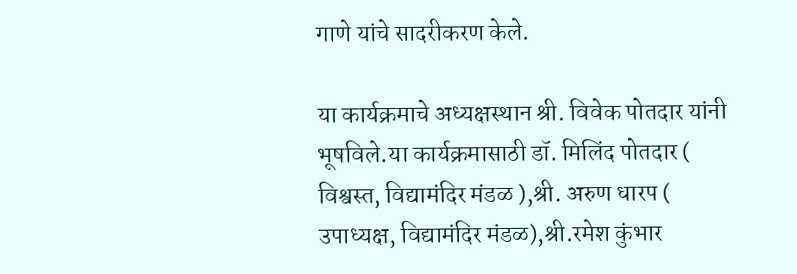गाणे यांचे सादरीकरण केले.

या कार्यक्रमाचे अध्यक्षस्थान श्री. विवेक पोतदार यांनी भूषविले.या कार्यक्रमासाठी डॉ. मिलिंद पोतदार ( विश्वस्त, विद्यामंदिर मंडळ ),श्री. अरुण धारप ( उपाध्यक्ष, विद्यामंदिर मंडळ),श्री.रमेश कुंभार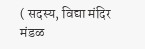( सदस्य, विद्या मंदिर मंडळ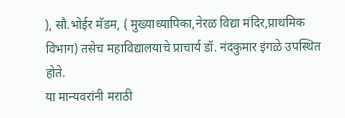), सौ.भोईर मॅडम, ( मुख्याध्यापिका,नेरळ विद्या मंदिर,प्राथमिक विभाग) तसेच महाविद्यालयाचे प्राचार्य डॉ. नंदकुमार इंगळे उपस्थित होते.
या मान्यवरांनी मराठी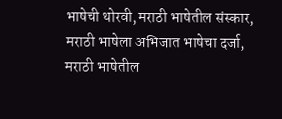भाषेची थोरवी,मराठी भाषेतील संस्कार, मराठी भाषेला अभिजात भाषेचा दर्जा, मराठी भाषेतील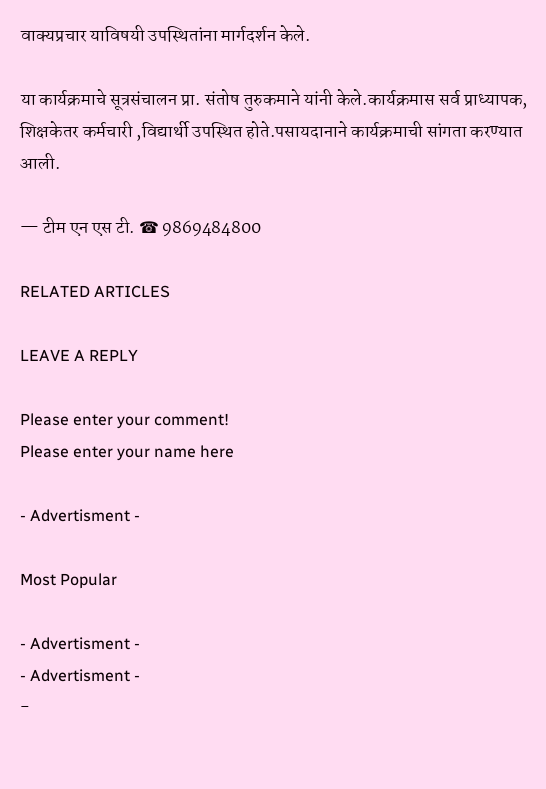वाक्यप्रचार याविषयी उपस्थितांना मार्गदर्शन केले.

या कार्यक्रमाचे सूत्रसंचालन प्रा. संतोष तुरुकमाने यांनी केले.कार्यक्रमास सर्व प्राध्यापक, शिक्षकेतर कर्मचारी ,विद्यार्थी उपस्थित होते.पसायदानाने कार्यक्रमाची सांगता करण्यात आली.

— टीम एन एस टी. ☎ 9869484800

RELATED ARTICLES

LEAVE A REPLY

Please enter your comment!
Please enter your name here

- Advertisment -

Most Popular

- Advertisment -
- Advertisment -
-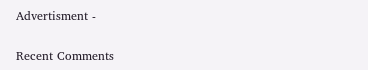Advertisment -

Recent Comments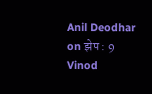Anil Deodhar on झेप : 9
Vinod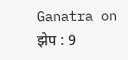Ganatra on झेप : 9